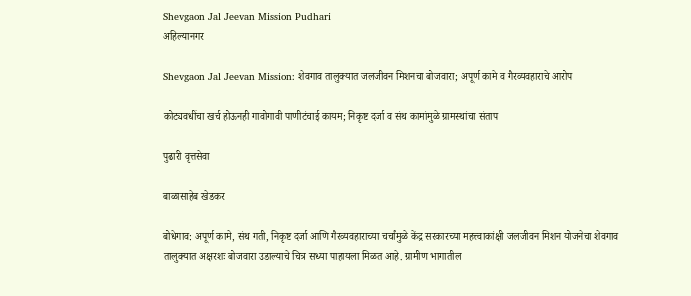Shevgaon Jal Jeevan Mission Pudhari
अहिल्यानगर

Shevgaon Jal Jeevan Mission: शेवगाव तालुक्यात जलजीवन मिशनचा बोजवारा; अपूर्ण कामे व गैरव्यवहाराचे आरोप

कोट्यवधींचा खर्च होऊनही गावोगावी पाणीटंचाई कायम; निकृष्ट दर्जा व संथ कामांमुळे ग्रामस्थांचा संताप

पुढारी वृत्तसेवा

बाळासाहेब खेडकर

बोधेगाव: अपूर्ण कामे, संथ गती, निकृष्ट दर्जा आणि गैरव्यवहाराच्या चर्चांमुळे केंद्र सरकारच्या महत्त्वाकांक्षी जलजीवन मिशन योजनेचा शेवगाव तालुक्यात अक्षरशः बोजवारा उडाल्याचे चित्र सध्या पाहायला मिळत आहे. ग्रामीण भागातील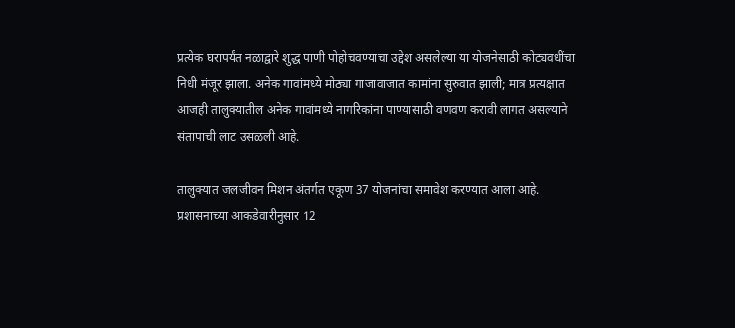प्रत्येक घरापर्यंत नळाद्वारे शुद्ध पाणी पोहोचवण्याचा उद्देश असलेल्या या योजनेसाठी कोट्यवधींचा निधी मंजूर झाला. अनेक गावांमध्ये मोठ्या गाजावाजात कामांना सुरुवात झाली; मात्र प्रत्यक्षात आजही तालुक्यातील अनेक गावांमध्ये नागरिकांना पाण्यासाठी वणवण करावी लागत असल्याने संतापाची लाट उसळली आहे.

तालुक्यात जलजीवन मिशन अंतर्गत एकूण 37 योजनांचा समावेश करण्यात आला आहे. प्रशासनाच्या आकडेवारीनुसार 12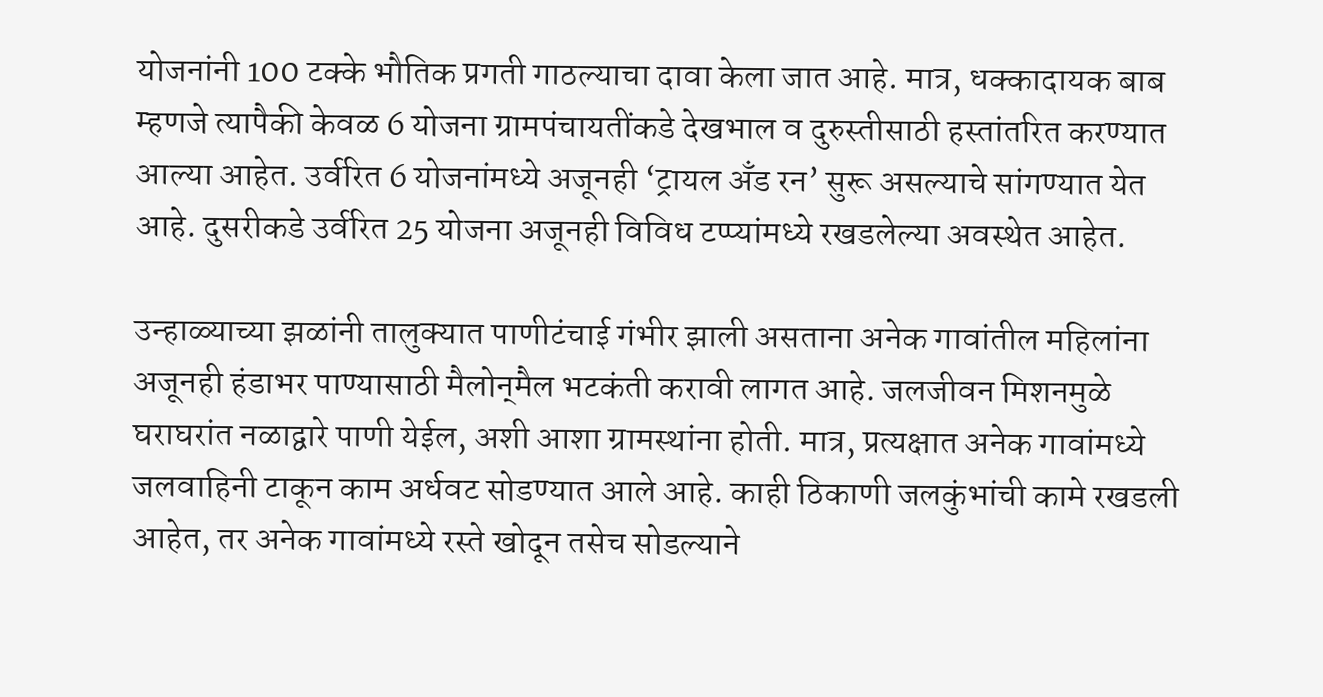योजनांनी 100 टक्के भौतिक प्रगती गाठल्याचा दावा केला जात आहे. मात्र, धक्कादायक बाब म्हणजे त्यापैकी केवळ 6 योजना ग्रामपंचायतींकडे देखभाल व दुरुस्तीसाठी हस्तांतरित करण्यात आल्या आहेत. उर्वरित 6 योजनांमध्ये अजूनही ‌‘ट्रायल अँड रन‌’ सुरू असल्याचे सांगण्यात येत आहे. दुसरीकडे उर्वरित 25 योजना अजूनही विविध टप्प्यांमध्ये रखडलेल्या अवस्थेत आहेत.

उन्हाळ्याच्या झळांनी तालुक्यात पाणीटंचाई गंभीर झाली असताना अनेक गावांतील महिलांना अजूनही हंडाभर पाण्यासाठी मैलोन्‌‍मैल भटकंती करावी लागत आहे. जलजीवन मिशनमुळे घराघरांत नळाद्वारे पाणी येईल, अशी आशा ग्रामस्थांना होती. मात्र, प्रत्यक्षात अनेक गावांमध्ये जलवाहिनी टाकून काम अर्धवट सोडण्यात आले आहे. काही ठिकाणी जलकुंभांची कामे रखडली आहेत, तर अनेक गावांमध्ये रस्ते खोदून तसेच सोडल्याने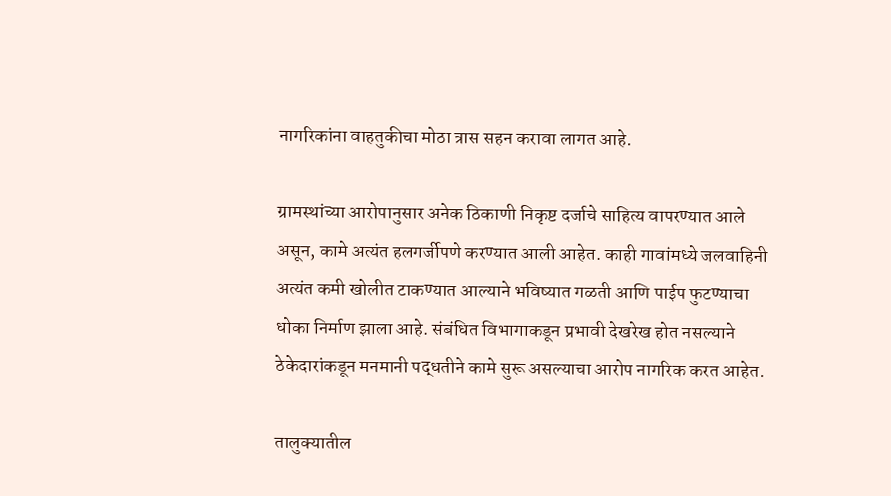नागरिकांना वाहतुकीचा मोठा त्रास सहन करावा लागत आहे.

ग्रामस्थांच्या आरोपानुसार अनेक ठिकाणी निकृष्ट दर्जाचे साहित्य वापरण्यात आले असून, कामे अत्यंत हलगर्जीपणे करण्यात आली आहेत. काही गावांमध्ये जलवाहिनी अत्यंत कमी खोलीत टाकण्यात आल्याने भविष्यात गळती आणि पाईप फुटण्याचा धोका निर्माण झाला आहे. संबंधित विभागाकडून प्रभावी देखरेख होत नसल्याने ठेकेदारांकडून मनमानी पद्धतीने कामे सुरू असल्याचा आरोप नागरिक करत आहेत.

तालुक्यातील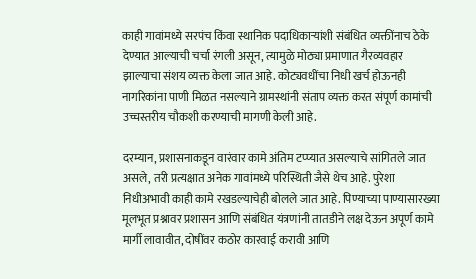काही गावांमध्ये सरपंच किंवा स्थानिक पदाधिकाऱ्यांशी संबंधित व्यक्तींनाच ठेके देण्यात आल्याची चर्चा रंगली असून, त्यामुळे मोठ्या प्रमाणात गैरव्यवहार झाल्याचा संशय व्यक्त केला जात आहे. कोट्यवधींचा निधी खर्च होऊनही नागरिकांना पाणी मिळत नसल्याने ग्रामस्थांनी संताप व्यक्त करत संपूर्ण कामांची उच्चस्तरीय चौकशी करण्याची मागणी केली आहे.

दरम्यान, प्रशासनाकडून वारंवार कामे अंतिम टप्प्यात असल्याचे सांगितले जात असले, तरी प्रत्यक्षात अनेक गावांमध्ये परिस्थिती जैसे थेच आहे. पुरेशा निधीअभावी काही कामे रखडल्याचेही बोलले जात आहे. पिण्याच्या पाण्यासारख्या मूलभूत प्रश्नावर प्रशासन आणि संबंधित यंत्रणांनी तातडीने लक्ष देऊन अपूर्ण कामे मार्गी लावावीत, दोषींवर कठोर कारवाई करावी आणि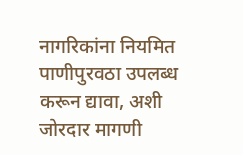नागरिकांना नियमित पाणीपुरवठा उपलब्ध करून द्यावा, अशी जोरदार मागणी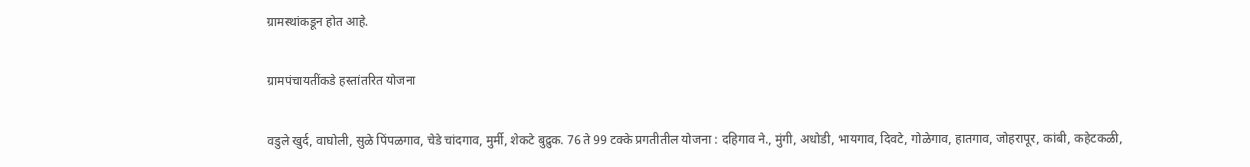ग्रामस्थांकडून होत आहे.

ग्रामपंचायतींकडे हस्तांतरित योजना

वडुले खुर्द, वाघोली, सुळे पिंपळगाव, चेडे चांदगाव, मुर्मी, शेकटे बुद्रुक. 76 ते 99 टक्के प्रगतीतील योजना : दहिगाव ने., मुंगी, अधोडी, भायगाव, दिवटे, गोळेगाव, हातगाव, जोहरापूर, कांबी, कहेटकळी,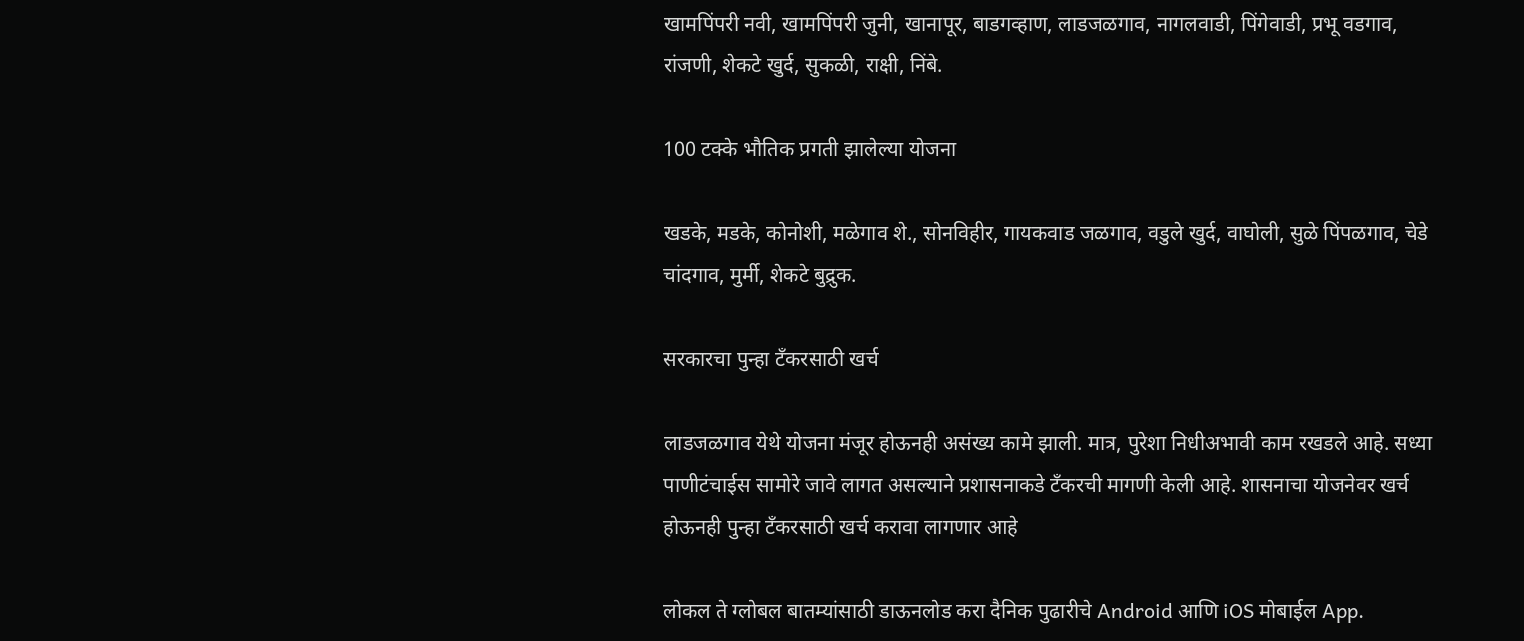खामपिंपरी नवी, खामपिंपरी जुनी, खानापूर, बाडगव्हाण, लाडजळगाव, नागलवाडी, पिंगेवाडी, प्रभू वडगाव, रांजणी, शेकटे खुर्द, सुकळी, राक्षी, निंबे.

100 टक्के भौतिक प्रगती झालेल्या योजना

खडके, मडके, कोनोशी, मळेगाव शे., सोनविहीर, गायकवाड जळगाव, वडुले खुर्द, वाघोली, सुळे पिंपळगाव, चेडे चांदगाव, मुर्मी, शेकटे बुद्रुक.

सरकारचा पुन्हा टँकरसाठी खर्च

लाडजळगाव येथे योजना मंजूर होऊनही असंख्य कामे झाली. मात्र, पुरेशा निधीअभावी काम रखडले आहे. सध्या पाणीटंचाईस सामोरे जावे लागत असल्याने प्रशासनाकडे टँकरची मागणी केली आहे. शासनाचा योजनेवर खर्च होऊनही पुन्हा टँकरसाठी खर्च करावा लागणार आहे

लोकल ते ग्लोबल बातम्यांसाठी डाऊनलोड करा दैनिक पुढारीचे Android आणि iOS मोबाईल App.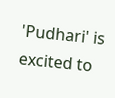'Pudhari' is excited to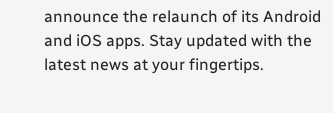announce the relaunch of its Android and iOS apps. Stay updated with the latest news at your fingertips.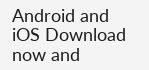Android and iOS Download now and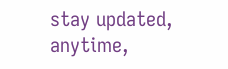stay updated, anytime,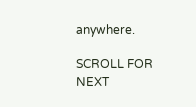anywhere.

SCROLL FOR NEXT